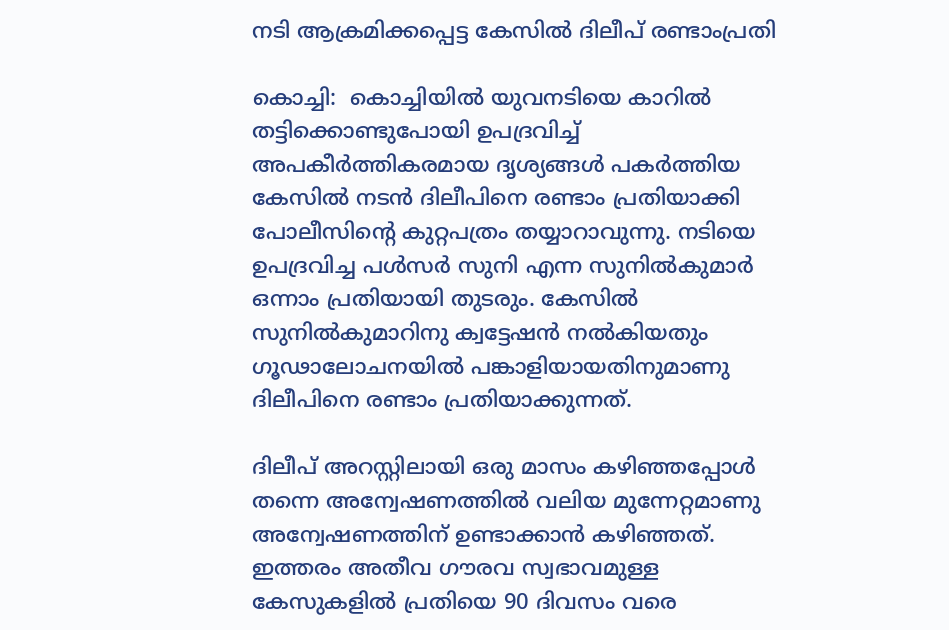നടി ആക്രമിക്കപ്പെട്ട കേസില്‍ ദിലീപ് രണ്ടാംപ്രതി

കൊച്ചി:  കൊച്ചിയില്‍ യുവനടിയെ കാറില്‍ തട്ടിക്കൊണ്ടുപോയി ഉപദ്രവിച്ച് അപകീര്‍ത്തികരമായ ദൃശ്യങ്ങള്‍ പകര്‍ത്തിയ കേസില്‍ നടന്‍ ദിലീപിനെ രണ്ടാം പ്രതിയാക്കി പോലീസിന്റെ കുറ്റപത്രം തയ്യാറാവുന്നു. നടിയെ ഉപദ്രവിച്ച പള്‍സര്‍ സുനി എന്ന സുനില്‍കുമാര്‍ ഒന്നാം പ്രതിയായി തുടരും. കേസില്‍ സുനില്‍കുമാറിനു ക്വട്ടേഷന്‍ നല്‍കിയതും ഗൂഢാലോചനയില്‍ പങ്കാളിയായതിനുമാണു ദിലീപിനെ രണ്ടാം പ്രതിയാക്കുന്നത്.

ദിലീപ് അറസ്റ്റിലായി ഒരു മാസം കഴിഞ്ഞപ്പോള്‍ തന്നെ അന്വേഷണത്തില്‍ വലിയ മുന്നേറ്റമാണു അന്വേഷണത്തിന് ഉണ്ടാക്കാന്‍ കഴിഞ്ഞത്. ഇത്തരം അതീവ ഗൗരവ സ്വഭാവമുള്ള കേസുകളില്‍ പ്രതിയെ 90 ദിവസം വരെ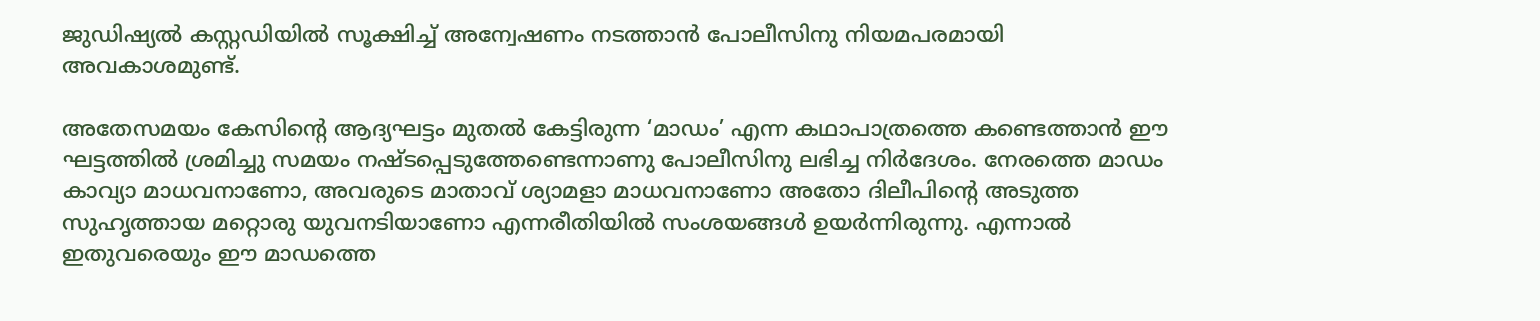ജുഡിഷ്യല്‍ കസ്റ്റഡിയില്‍ സൂക്ഷിച്ച് അന്വേഷണം നടത്താന്‍ പോലീസിനു നിയമപരമായി അവകാശമുണ്ട്.

അതേസമയം കേസിന്റെ ആദ്യഘട്ടം മുതല്‍ കേട്ടിരുന്ന ‘മാഡം’ എന്ന കഥാപാത്രത്തെ കണ്ടെത്താന്‍ ഈ ഘട്ടത്തില്‍ ശ്രമിച്ചു സമയം നഷ്ടപ്പെടുത്തേണ്ടെന്നാണു പോലീസിനു ലഭിച്ച നിര്‍ദേശം. നേരത്തെ മാഡം കാവ്യാ മാധവനാണോ, അവരുടെ മാതാവ് ശ്യാമളാ മാധവനാണോ അതോ ദിലീപിന്റെ അടുത്ത സുഹൃത്തായ മറ്റൊരു യുവനടിയാണോ എന്നരീതിയില്‍ സംശയങ്ങള്‍ ഉയര്‍ന്നിരുന്നു. എന്നാല്‍ ഇതുവരെയും ഈ മാഡത്തെ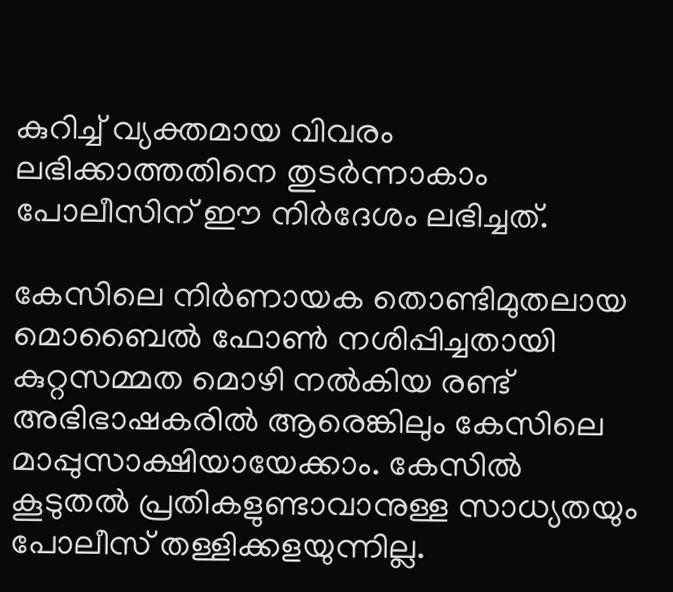കുറിച്ച് വ്യക്തമായ വിവരം ലഭിക്കാത്തതിനെ തുടര്‍ന്നാകാം പോലീസിന് ഈ നിര്‍ദേശം ലഭിച്ചത്.

കേസിലെ നിര്‍ണായക തൊണ്ടിമുതലായ മൊബൈല്‍ ഫോണ്‍ നശിപ്പിച്ചതായി കുറ്റസമ്മത മൊഴി നല്‍കിയ രണ്ട് അഭിഭാഷകരില്‍ ആരെങ്കിലും കേസിലെ മാപ്പുസാക്ഷിയായേക്കാം. കേസില്‍ കൂടുതല്‍ പ്രതികളുണ്ടാവാനുള്ള സാധ്യതയും പോലീസ് തള്ളിക്കളയുന്നില്ല.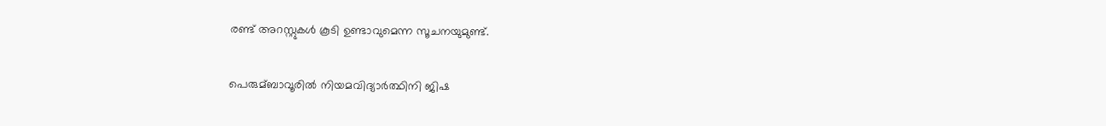രണ്ട് അറസ്റ്റുകള്‍ കൂടി ഉണ്ടാവുമെന്ന സൂചനയുമുണ്ട്.

പെരുമ്ബാവൂരില്‍ നിയമവിദ്യാര്‍ത്ഥിനി ജിഷ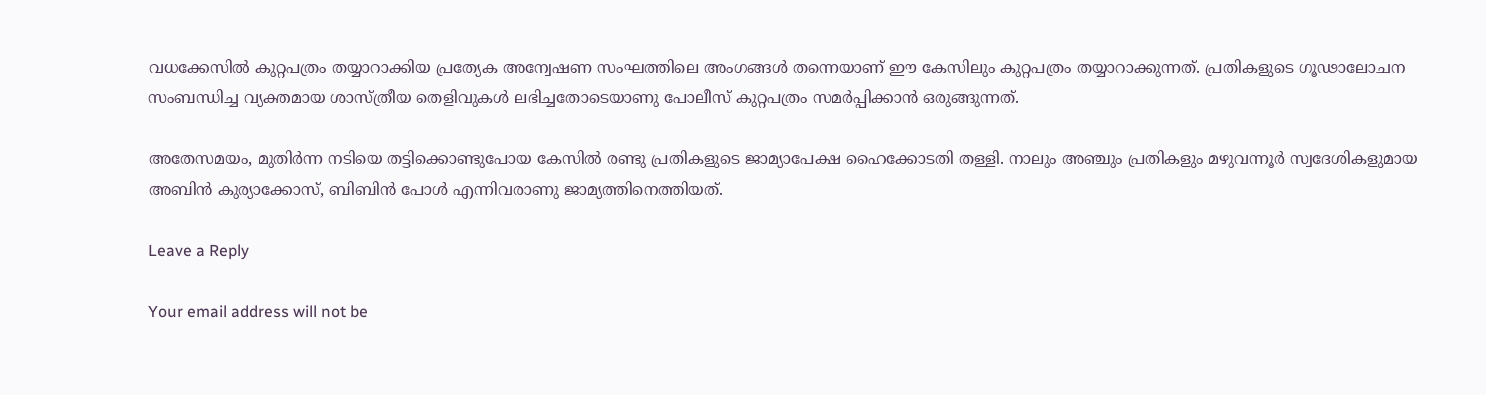വധക്കേസില്‍ കുറ്റപത്രം തയ്യാറാക്കിയ പ്രത്യേക അന്വേഷണ സംഘത്തിലെ അംഗങ്ങള്‍ തന്നെയാണ് ഈ കേസിലും കുറ്റപത്രം തയ്യാറാക്കുന്നത്. പ്രതികളുടെ ഗൂഢാലോചന സംബന്ധിച്ച വ്യക്തമായ ശാസ്ത്രീയ തെളിവുകള്‍ ലഭിച്ചതോടെയാണു പോലീസ് കുറ്റപത്രം സമര്‍പ്പിക്കാന്‍ ഒരുങ്ങുന്നത്.

അതേസമയം, മുതിര്‍ന്ന നടിയെ തട്ടിക്കൊണ്ടുപോയ കേസില്‍ രണ്ടു പ്രതികളുടെ ജാമ്യാപേക്ഷ ഹൈക്കോടതി തള്ളി. നാലും അഞ്ചും പ്രതികളും മഴുവന്നൂര്‍ സ്വദേശികളുമായ അബിന്‍ കുര്യാക്കോസ്, ബിബിന്‍ പോള്‍ എന്നിവരാണു ജാമ്യത്തിനെത്തിയത്.

Leave a Reply

Your email address will not be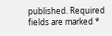published. Required fields are marked *